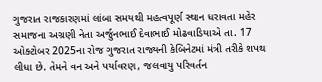ગુજરાત રાજકારણમાં લાંબા સમયથી મહત્વપૂર્ણ સ્થાન ધરાવતા મહેર સમાજના અગ્રણી નેતા અર્જુનભાઈ દેવાભાઈ મોઢવાડિયાએ તા. 17 ઓક્ટોબર 2025ના રોજ ગુજરાત રાજ્યની કેબિનેટમાં મંત્રી તરીકે શપથ લીધા છે. તેમને વન અને પર્યાવરણ, જલવાયુ પરિવર્તન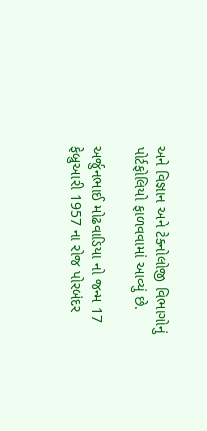અને વિજ્ઞાન અને ટેક્નોલોજી વિભાગોનું પોર્ટફોલિયો ફાળવવામાં આવ્યું છે.

અર્જુનભાઈ મોઢવાડિયા નો જન્મ 17 ફેબ્રુઆરી 1957 ના રોજ પોરબંદર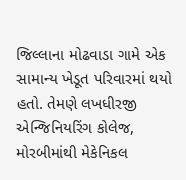જિલ્લાના મોઢવાડા ગામે એક સામાન્ય ખેડૂત પરિવારમાં થયો હતો. તેમણે લખધીરજી એન્જિનિયરિંગ કોલેજ, મોરબીમાંથી મેકેનિકલ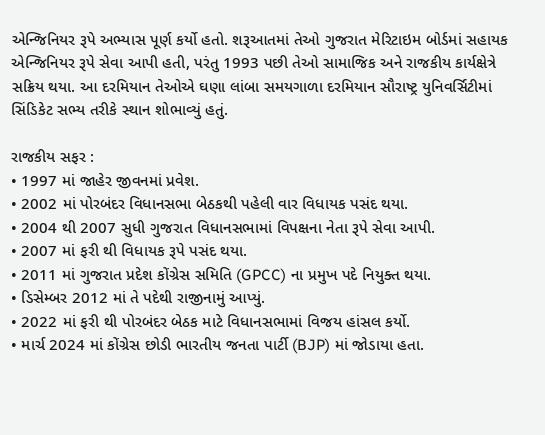એન્જિનિયર રૂપે અભ્યાસ પૂર્ણ કર્યો હતો. શરૂઆતમાં તેઓ ગુજરાત મેરિટાઇમ બોર્ડમાં સહાયક એન્જિનિયર રૂપે સેવા આપી હતી, પરંતુ 1993 પછી તેઓ સામાજિક અને રાજકીય કાર્યક્ષેત્રે સક્રિય થયા. આ દરમિયાન તેઓએ ઘણા લાંબા સમયગાળા દરમિયાન સૌરાષ્ટ્ર યુનિવર્સિટીમાં સિંડિકેટ સભ્ય તરીકે સ્થાન શોભાવ્યું હતું.

રાજકીય સફર :
• 1997 માં જાહેર જીવનમાં પ્રવેશ.
• 2002 માં પોરબંદર વિધાનસભા બેઠકથી પહેલી વાર વિધાયક પસંદ થયા.
• 2004 થી 2007 સુધી ગુજરાત વિધાનસભામાં વિપક્ષના નેતા રૂપે સેવા આપી.
• 2007 માં ફરી થી વિધાયક રૂપે પસંદ થયા.
• 2011 માં ગુજરાત પ્રદેશ કોંગ્રેસ સમિતિ (GPCC) ના પ્રમુખ પદે નિયુક્ત થયા.
• ડિસેમ્બર 2012 માં તે પદેથી રાજીનામું આપ્યું.
• 2022 માં ફરી થી પોરબંદર બેઠક માટે વિધાનસભામાં વિજય હાંસલ કર્યો.
• માર્ચ 2024 માં કોંગ્રેસ છોડી ભારતીય જનતા પાર્ટી (BJP) માં જોડાયા હતા.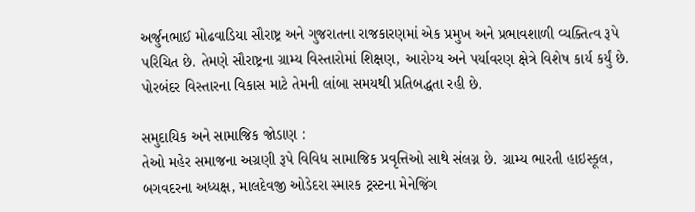અર્જુનભાઈ મોઢવાડિયા સૌરાષ્ટ્ર અને ગુજરાતના રાજકારણમાં એક પ્રમુખ અને પ્રભાવશાળી વ્યક્તિત્વ રૂપે પરિચિત છે. તેમણે સૌરાષ્ટ્રના ગ્રામ્ય વિસ્તારોમાં શિક્ષણ, આરોગ્ય અને પર્યાવરણ ક્ષેત્રે વિશેષ કાર્ય કર્યું છે. પોરબંદર વિસ્તારના વિકાસ માટે તેમની લાંબા સમયથી પ્રતિબદ્ધતા રહી છે.

સમુદાયિક અને સામાજિક જોડાણ :
તેઓ મહેર સમાજના અગ્રણી રૂપે વિવિધ સામાજિક પ્રવૃત્તિઓ સાથે સંલગ્ન છે. ગ્રામ્ય ભારતી હાઇસ્કૂલ, બગવદરના અધ્યક્ષ, માલદેવજી ઓડેદરા સ્મારક ટ્રસ્ટના મેનેજિંગ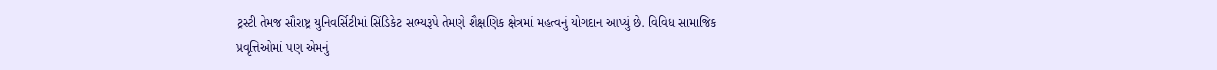ટ્રસ્ટી તેમજ સૌરાષ્ટ્ર યુનિવર્સિટીમાં સિંડિકેટ સભ્યરૂપે તેમણે શૈક્ષણિક ક્ષેત્રમાં મહત્વનું યોગદાન આપ્યું છે. વિવિધ સામાજિક પ્રવૃત્તિઓમાં પણ એમનું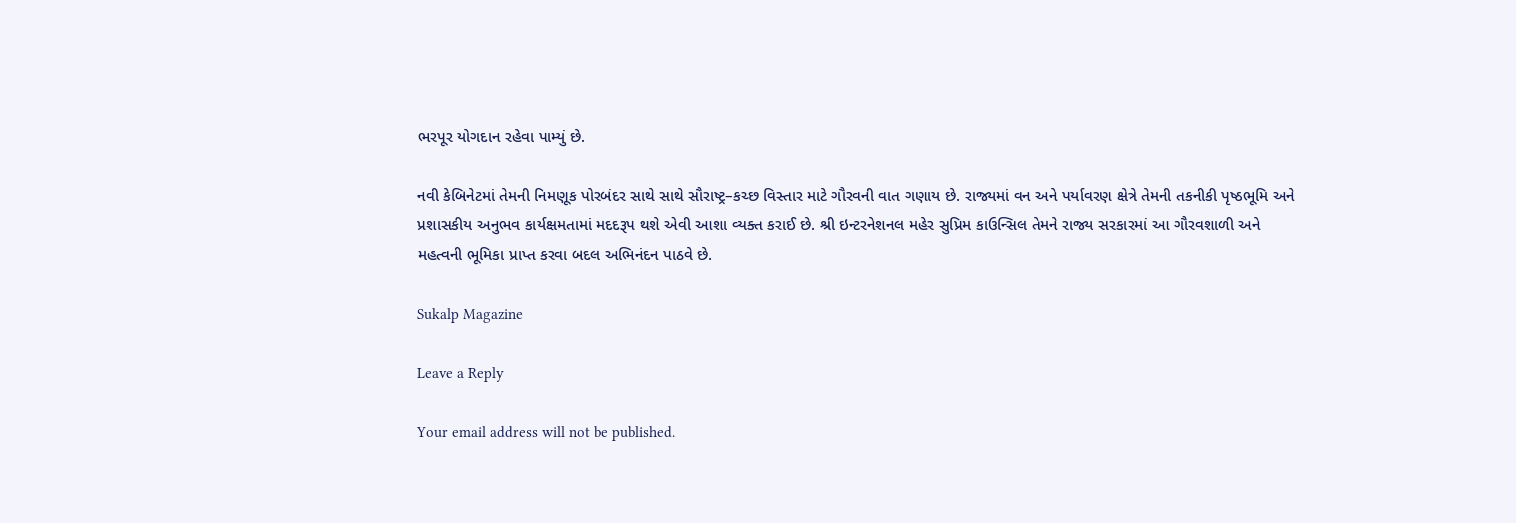ભરપૂર યોગદાન રહેવા પામ્યું છે.

નવી કેબિનેટમાં તેમની નિમણૂક પોરબંદર સાથે સાથે સૌરાષ્ટ્ર–કચ્છ વિસ્તાર માટે ગૌરવની વાત ગણાય છે. રાજ્યમાં વન અને પર્યાવરણ ક્ષેત્રે તેમની તકનીકી પૃષ્ઠભૂમિ અને પ્રશાસકીય અનુભવ કાર્યક્ષમતામાં મદદરૂપ થશે એવી આશા વ્યક્ત કરાઈ છે. શ્રી ઇન્ટરનેશનલ મહેર સુપ્રિમ કાઉન્સિલ તેમને રાજ્ય સરકારમાં આ ગૌરવશાળી અને મહત્વની ભૂમિકા પ્રાપ્ત કરવા બદલ અભિનંદન પાઠવે છે.

Sukalp Magazine

Leave a Reply

Your email address will not be published.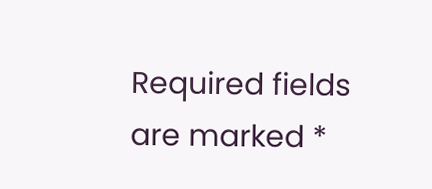Required fields are marked *